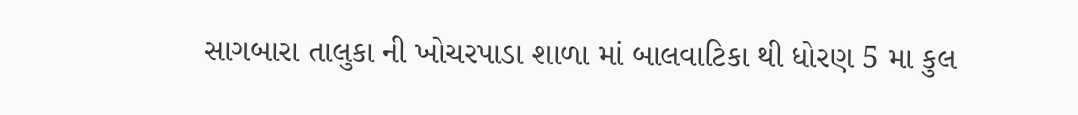સાગબારા તાલુકા ની ખોચરપાડા શાળા માં બાલવાટિકા થી ધોરણ 5 મા કુલ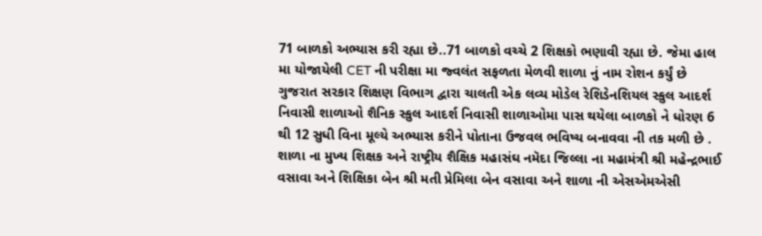71 બાળકો અભ્યાસ કરી રહ્યા છે..71 બાળકો વચ્ચે 2 શિક્ષકો ભણાવી રહ્યા છે. જેમા હાલ મા યોજાયેલી CET ની પરીક્ષા મા જ્વલંત સફળતા મેળવી શાળા નું નામ રોશન કર્યું છે
ગુજરાત સરકાર શિક્ષણ વિભાગ દ્વારા ચાલતી એક લવ્ય મોડેલ રેશિડેનશિયલ સ્કુલ આદર્શ નિવાસી શાળાઓ શૈનિક સ્કુલ આદર્શ નિવાસી શાળાઓમા પાસ થયેલા બાળકો ને ધોરણ 6 થી 12 સુધી વિના મૂલ્યે અભ્યાસ કરીને પોતાના ઉજવલ ભવિષ્ય બનાવવા ની તક મળી છે .
શાળા ના મુખ્ય શિક્ષક અને રાષ્ટ્રીય શૈક્ષિક મહાસંઘ નમૅદા જિલ્લા ના મહામંત્રી શ્રી મહેન્દ્રભાઈ વસાવા અને શિક્ષિકા બેન શ્રી મતી પ્રેમિલા બેન વસાવા અને શાળા ની એસએમએસી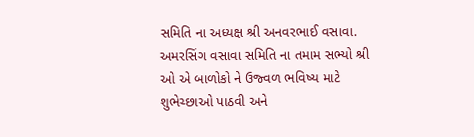સમિતિ ના અધ્યક્ષ શ્રી અનવરભાઈ વસાવા. અમરસિંગ વસાવા સમિતિ ના તમામ સભ્યો શ્રી ઓ એ બાળોકો ને ઉજ્વળ ભવિષ્ય માટે શુભેચ્છાઓ પાઠવી અને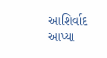આશિર્વાદ આપ્યા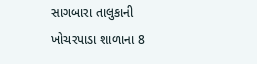સાગબારા તાલુકાની ખોચરપાડા શાળાના 8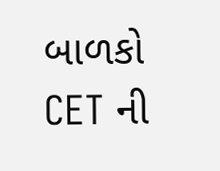બાળકો CET ની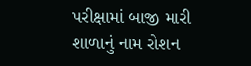પરીક્ષામાં બાજી મારી શાળાનું નામ રોશન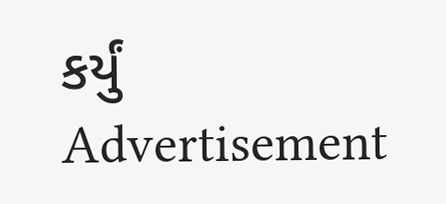કર્યું
Advertisement